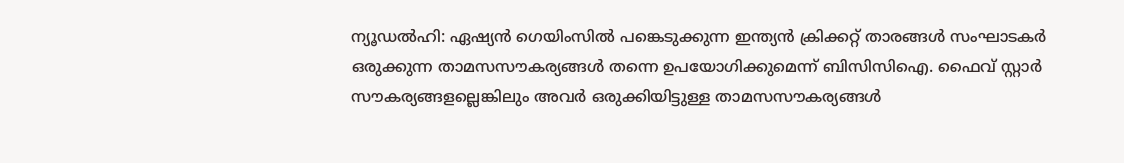ന്യൂഡൽഹി: ഏഷ്യൻ ഗെയിംസിൽ പങ്കെടുക്കുന്ന ഇന്ത്യൻ ക്രിക്കറ്റ് താരങ്ങൾ സംഘാടകർ ഒരുക്കുന്ന താമസസൗകര്യങ്ങൾ തന്നെ ഉപയോഗിക്കുമെന്ന് ബിസിസിഐ. ഫൈവ് സ്റ്റാർ സൗകര്യങ്ങളല്ലെങ്കിലും അവർ ഒരുക്കിയിട്ടുള്ള താമസസൗകര്യങ്ങൾ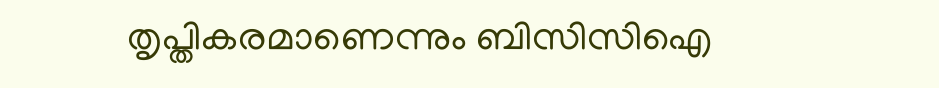തൃപ്തികരമാണെന്നും ബിസിസിഐ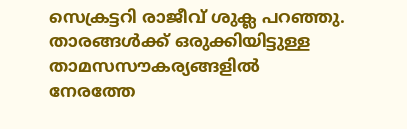സെക്രട്ടറി രാജീവ് ശുക്ല പറഞ്ഞു. താരങ്ങൾക്ക് ഒരുക്കിയിട്ടുള്ള താമസസൗകര്യങ്ങളിൽ നേരത്തേ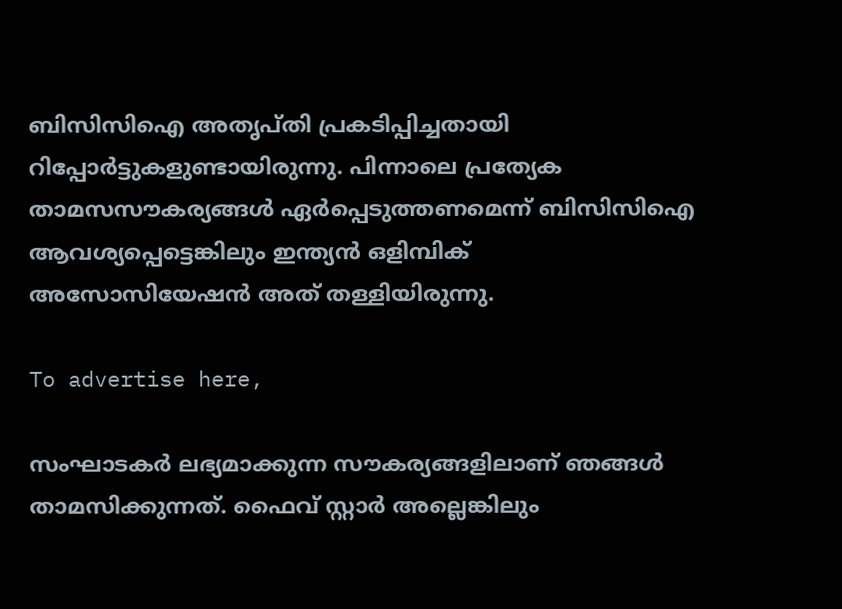ബിസിസിഐ അതൃപ്തി പ്രകടിപ്പിച്ചതായി റിപ്പോർട്ടുകളുണ്ടായിരുന്നു. പിന്നാലെ പ്രത്യേക താമസസൗകര്യങ്ങൾ ഏർപ്പെടുത്തണമെന്ന് ബിസിസിഐ ആവശ്യപ്പെട്ടെങ്കിലും ഇന്ത്യൻ ഒളിമ്പിക് അസോസിയേഷൻ അത് തള്ളിയിരുന്നു.

To advertise here,

സംഘാടകർ ലഭ്യമാക്കുന്ന സൗകര്യങ്ങളിലാണ് ഞങ്ങൾ താമസിക്കുന്നത്. ഫൈവ് സ്റ്റാർ അല്ലെങ്കിലും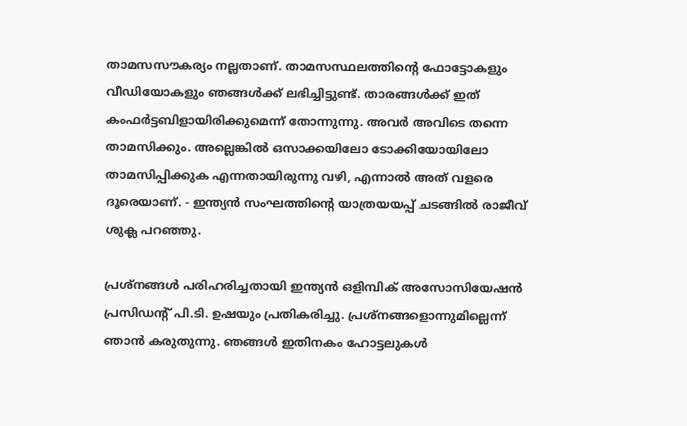താമസസൗകര്യം നല്ലതാണ്. താമസസ്ഥലത്തിന്റെ ഫോട്ടോകളും വീഡിയോകളും ഞങ്ങൾക്ക് ലഭിച്ചിട്ടുണ്ട്. താരങ്ങൾക്ക് ഇത് കംഫർട്ടബിളായിരിക്കുമെന്ന് തോന്നുന്നു. അവർ അവിടെ തന്നെ താമസിക്കും. അല്ലെങ്കിൽ ഒസാക്കയിലോ ടോക്കിയോയിലോ താമസിപ്പിക്കുക എന്നതായിരുന്നു വഴി, എന്നാൽ അത് വളരെ ദൂരെയാണ്. - ഇന്ത്യൻ സംഘത്തിന്റെ യാത്രയയപ്പ് ചടങ്ങിൽ രാജീവ് ശുക്ല പറഞ്ഞു.

പ്രശ്‌നങ്ങൾ പരിഹരിച്ചതായി ഇന്ത്യൻ ഒളിമ്പിക് അസോസിയേഷൻ പ്രസിഡന്റ് പി.ടി. ഉഷയും പ്രതികരിച്ചു. പ്രശ്നങ്ങളൊന്നുമില്ലെന്ന് ഞാൻ കരുതുന്നു. ഞങ്ങൾ ഇതിനകം ഹോട്ടലുകൾ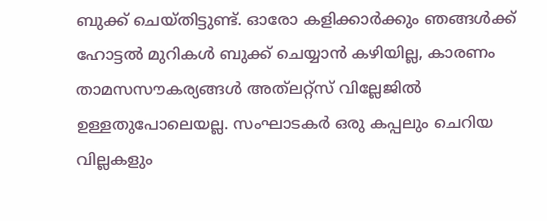ബുക്ക് ചെയ്തിട്ടുണ്ട്. ഓരോ കളിക്കാർക്കും ഞങ്ങൾക്ക് ഹോട്ടൽ മുറികൾ ബുക്ക് ചെയ്യാൻ കഴിയില്ല, കാരണം താമസസൗകര്യങ്ങൾ അത്‌ലറ്റ്സ് വില്ലേജിൽ ഉള്ളതുപോലെയല്ല. സംഘാടകർ ഒരു കപ്പലും ചെറിയ വില്ലകളും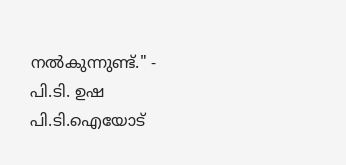നൽകുന്നുണ്ട്." - പി.ടി. ഉഷ പി.ടി.ഐയോട്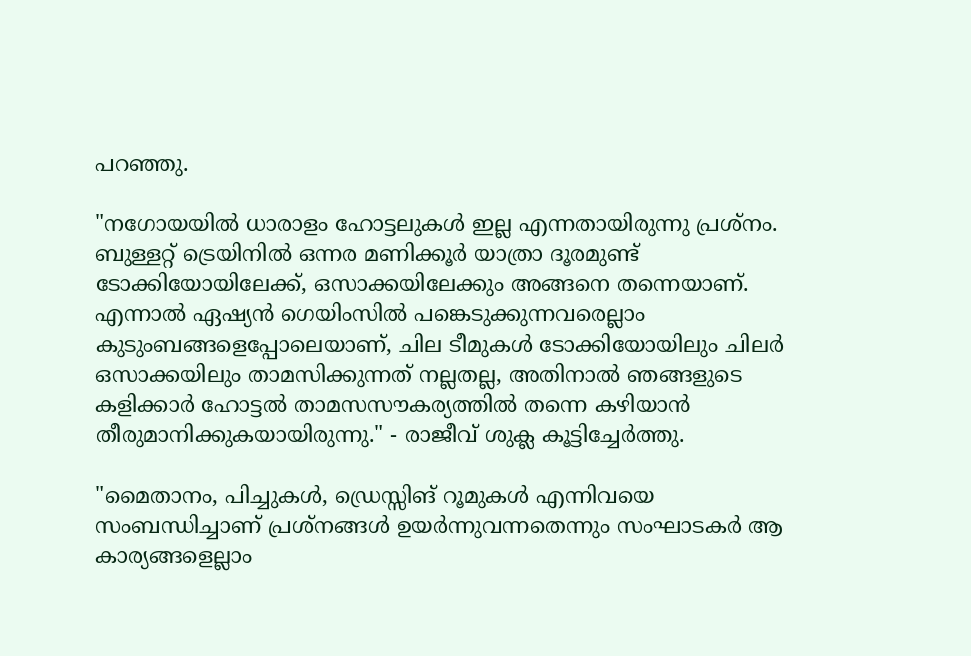പറഞ്ഞു.

"നഗോയയിൽ ധാരാളം ഹോട്ടലുകൾ ഇല്ല എന്നതായിരുന്നു പ്രശ്നം. ബുള്ളറ്റ് ട്രെയിനിൽ ഒന്നര മണിക്കൂർ യാത്രാ ദൂരമുണ്ട് ടോക്കിയോയിലേക്ക്, ഒസാക്കയിലേക്കും അങ്ങനെ തന്നെയാണ്. എന്നാൽ ഏഷ്യൻ ഗെയിംസിൽ പങ്കെടുക്കുന്നവരെല്ലാം കുടുംബങ്ങളെപ്പോലെയാണ്, ചില ടീമുകൾ ടോക്കിയോയിലും ചിലർ ഒസാക്കയിലും താമസിക്കുന്നത് നല്ലതല്ല, അതിനാൽ ഞങ്ങളുടെ കളിക്കാർ ഹോട്ടൽ താമസസൗകര്യത്തിൽ തന്നെ കഴിയാൻ തീരുമാനിക്കുകയായിരുന്നു." - രാജീവ് ശുക്ല കൂട്ടിച്ചേർത്തു.

"മൈതാനം, പിച്ചുകൾ, ഡ്രെസ്സിങ് റൂമുകൾ എന്നിവയെ സംബന്ധിച്ചാണ് പ്രശ്നങ്ങൾ ഉയർന്നുവന്നതെന്നും സംഘാടകർ ആ കാര്യങ്ങളെല്ലാം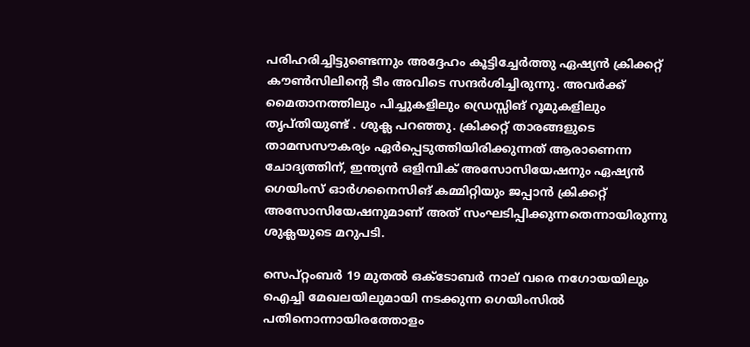പരിഹരിച്ചിട്ടുണ്ടെന്നും അദ്ദേഹം കൂട്ടിച്ചേർത്തു ഏഷ്യൻ ക്രിക്കറ്റ് കൗൺസിലിന്റെ ടീം അവിടെ സന്ദർശിച്ചിരുന്നു. അവർക്ക് മൈതാനത്തിലും പിച്ചുകളിലും ഡ്രെസ്സിങ് റൂമുകളിലും തൃപ്തിയുണ്ട് . ശുക്ല പറഞ്ഞു. ക്രിക്കറ്റ് താരങ്ങളുടെ താമസസൗകര്യം ഏർപ്പെടുത്തിയിരിക്കുന്നത് ആരാണെന്ന ചോദ്യത്തിന്, ഇന്ത്യൻ ഒളിമ്പിക് അസോസിയേഷനും ഏഷ്യൻ ഗെയിംസ് ഓർഗനൈസിങ് കമ്മിറ്റിയും ജപ്പാൻ ക്രിക്കറ്റ് അസോസിയേഷനുമാണ് അത് സംഘടിപ്പിക്കുന്നതെന്നായിരുന്നു ശുക്ലയുടെ മറുപടി.

സെപ്റ്റംബർ 19 മുതൽ ഒക്ടോബർ നാല് വരെ നഗോയയിലും ഐച്ചി മേഖലയിലുമായി നടക്കുന്ന ഗെയിംസിൽ പതിനൊന്നായിരത്തോളം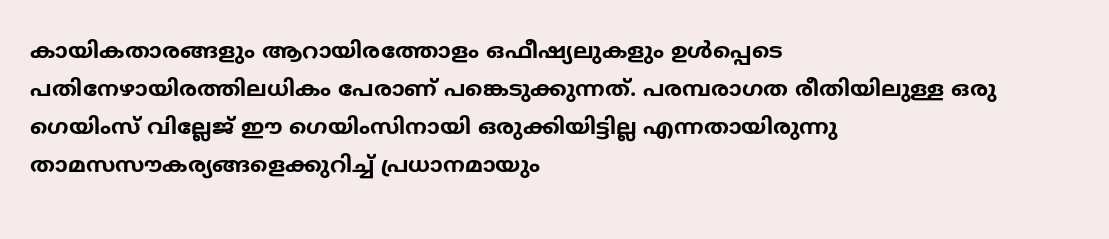കായികതാരങ്ങളും ആറായിരത്തോളം ഒഫീഷ്യലുകളും ഉൾപ്പെടെ പതിനേഴായിരത്തിലധികം പേരാണ് പങ്കെടുക്കുന്നത്. പരമ്പരാഗത രീതിയിലുള്ള ഒരു ഗെയിംസ് വില്ലേജ് ഈ ഗെയിംസിനായി ഒരുക്കിയിട്ടില്ല എന്നതായിരുന്നു താമസസൗകര്യങ്ങളെക്കുറിച്ച് പ്രധാനമായും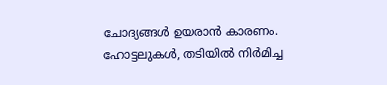ചോദ്യങ്ങൾ ഉയരാൻ കാരണം. ഹോട്ടലുകൾ, തടിയിൽ നിർമിച്ച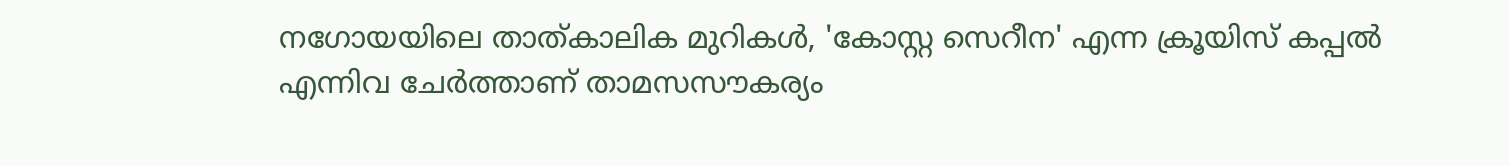നഗോയയിലെ താത്കാലിക മുറികൾ, 'കോസ്റ്റ സെറീന' എന്ന ക്രൂയിസ് കപ്പൽ എന്നിവ ചേർത്താണ് താമസസൗകര്യം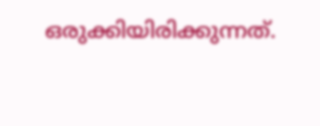ഒരുക്കിയിരിക്കുന്നത്.